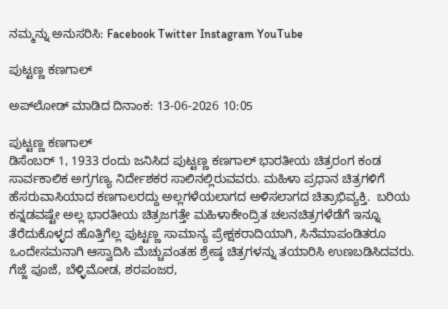ನಮ್ಮನ್ನು ಅನುಸರಿಸಿ: Facebook Twitter Instagram YouTube

ಪುಟ್ಟಣ್ಣ ಕಣಗಾಲ್

ಅಪ್‌ಲೋಡ್ ಮಾಡಿದ ದಿನಾಂಕ: 13-06-2026 10:05

ಪುಟ್ಟಣ್ಣ ಕಣಗಾಲ್
ಡಿಸೆಂಬರ್ 1, 1933 ರಂದು ಜನಿಸಿದ ಪುಟ್ಟಣ್ಣ ಕಣಗಾಲ್ ಭಾರತೀಯ ಚಿತ್ರರಂಗ ಕಂಡ ಸಾರ್ವಕಾಲಿಕ ಅಗ್ರಗಣ್ಯ ನಿರ್ದೇಶಕರ ಸಾಲಿನಲ್ಲಿರುವವರು. ಮಹಿಳಾ ಪ್ರಧಾನ ಚಿತ್ರಗಳಿಗೆ ಹೆಸರುವಾಸಿಯಾದ ಕಣಗಾಲರದ್ದು ಅಲ್ಲಗಳೆಯಲಾಗದ ಅಳಿಸಲಾಗದ ಚಿತ್ರಾಭಿವ್ಯಕ್ತಿ.  ಬರಿಯ ಕನ್ನಡವಷ್ಟೇ ಅಲ್ಲ ಭಾರತೀಯ ಚಿತ್ರಜಗತ್ತೇ ಮಹಿಳಾಕೇಂದ್ರಿತ ಚಲನಚಿತ್ರಗಳೆಡೆಗೆ ಇನ್ನೂ ತೆರೆದುಕೊಳ್ಳದ ಹೊತ್ತಿಗೆಲ್ಲ ಪುಟ್ಟಣ್ಣ ಸಾಮಾನ್ಯ ಪ್ರೇಕ್ಷಕರಾದಿಯಾಗಿ, ಸಿನೆಮಾಪಂಡಿತರೂ ಒಂದೇಸಮನಾಗಿ ಆಸ್ವಾದಿಸಿ ಮೆಚ್ಚುವಂತಹ ಶ್ರೇಷ್ಠ ಚಿತ್ರಗಳನ್ನು ತಯಾರಿಸಿ ಉಣಬಡಿಸಿದವರು.
ಗೆಜ್ಜೆ ಪೂಜೆ, ಬೆಳ್ಳಿಮೋಡ, ಶರಪಂಜರ,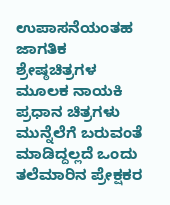ಉಪಾಸನೆಯಂತಹ ಜಾಗತಿಕ ಶ್ರೇಷ್ಠಚಿತ್ರಗಳ ಮೂಲಕ ನಾಯಕಿ ಪ್ರಧಾನ ಚಿತ್ರಗಳು ಮುನ್ನೆಲೆಗೆ ಬರುವಂತೆ ಮಾಡಿದ್ದಲ್ಲದೆ ಒಂದು ತಲೆಮಾರಿನ ಪ್ರೇಕ್ಷಕರ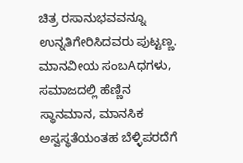ಚಿತ್ರ ರಸಾನುಭವವನ್ನೂ ಉನ್ನತಿಗೇರಿಸಿದವರು ಪುಟ್ಟಣ್ಣ. ಮಾನವೀಯ ಸಂಬAಧಗಳು, ಸಮಾಜದಲ್ಲಿ ಹೆಣ್ಣಿನ ಸ್ಥಾನಮಾನ, ಮಾನಸಿಕ ಅಸ್ವಸ್ಥತೆಯಂತಹ ಬೆಳ್ಳಿಪರದೆಗೆ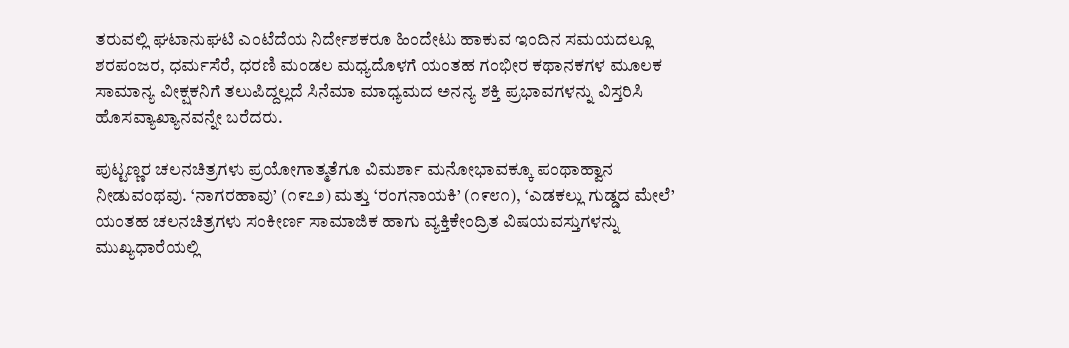ತರುವಲ್ಲಿ ಘಟಾನುಘಟಿ ಎಂಟೆದೆಯ ನಿರ್ದೇಶಕರೂ ಹಿಂದೇಟು ಹಾಕುವ ಇಂದಿನ ಸಮಯದಲ್ಲೂ ಶರಪಂಜರ, ಧರ್ಮಸೆರೆ, ಧರಣಿ ಮಂಡಲ ಮಧ್ಯದೊಳಗೆ ಯಂತಹ ಗಂಭೀರ ಕಥಾನಕಗಳ ಮೂಲಕ ಸಾಮಾನ್ಯ ವೀಕ್ಷಕನಿಗೆ ತಲುಪಿದ್ದಲ್ಲದೆ ಸಿನೆಮಾ ಮಾಧ್ಯಮದ ಅನನ್ಯ ಶಕ್ತಿ ಪ್ರಭಾವಗಳನ್ನು ವಿಸ್ತರಿಸಿ ಹೊಸವ್ಯಾಖ್ಯಾನವನ್ನೇ ಬರೆದರು.

ಪುಟ್ಟಣ್ಣರ ಚಲನಚಿತ್ರಗಳು ಪ್ರಯೋಗಾತ್ಮತೆಗೂ ವಿಮರ್ಶಾ ಮನೋಭಾವಕ್ಕೂ ಪಂಥಾಹ್ವಾನ ನೀಡುವಂಥವು. ‘ನಾಗರಹಾವು’ (೧೯೭೨) ಮತ್ತು ‘ರಂಗನಾಯಕಿ’ (೧೯೮೧), ‘ಎಡಕಲ್ಲು ಗುಡ್ಡದ ಮೇಲೆ’ ಯಂತಹ ಚಲನಚಿತ್ರಗಳು ಸಂಕೀರ್ಣ ಸಾಮಾಜಿಕ ಹಾಗು ವ್ಯಕ್ತಿಕೇಂದ್ರಿತ ವಿಷಯವಸ್ತುಗಳನ್ನು ಮುಖ್ಯಧಾರೆಯಲ್ಲಿ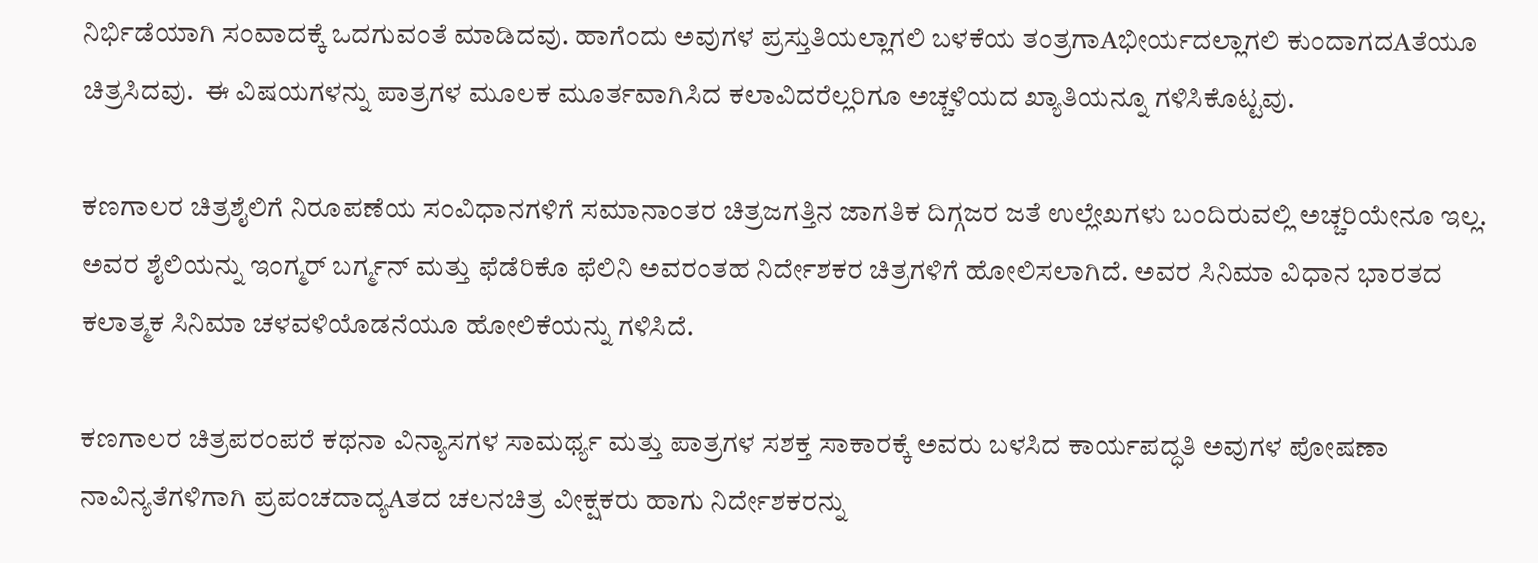ನಿರ್ಭಿಡೆಯಾಗಿ ಸಂವಾದಕ್ಕೆ ಒದಗುವಂತೆ ಮಾಡಿದವು. ಹಾಗೆಂದು ಅವುಗಳ ಪ್ರಸ್ತುತಿಯಲ್ಲಾಗಲಿ ಬಳಕೆಯ ತಂತ್ರಗಾAಭೀರ್ಯದಲ್ಲಾಗಲಿ ಕುಂದಾಗದAತೆಯೂ ಚಿತ್ರಸಿದವು.  ಈ ವಿಷಯಗಳನ್ನು ಪಾತ್ರಗಳ ಮೂಲಕ ಮೂರ್ತವಾಗಿಸಿದ ಕಲಾವಿದರೆಲ್ಲರಿಗೂ ಅಚ್ಚಳಿಯದ ಖ್ಯಾತಿಯನ್ನೂ ಗಳಿಸಿಕೊಟ್ಟವು.

ಕಣಗಾಲರ ಚಿತ್ರಶೈಲಿಗೆ ನಿರೂಪಣೆಯ ಸಂವಿಧಾನಗಳಿಗೆ ಸಮಾನಾಂತರ ಚಿತ್ರಜಗತ್ತಿನ ಜಾಗತಿಕ ದಿಗ್ಗಜರ ಜತೆ ಉಲ್ಲೇಖಗಳು ಬಂದಿರುವಲ್ಲಿ ಅಚ್ಚರಿಯೇನೂ ಇಲ್ಲ. ಅವರ ಶೈಲಿಯನ್ನು ಇಂಗ್ಮರ್ ಬರ್ಗ್ಮನ್ ಮತ್ತು ಫೆಡೆರಿಕೊ ಫೆಲಿನಿ ಅವರಂತಹ ನಿರ್ದೇಶಕರ ಚಿತ್ರಗಳಿಗೆ ಹೋಲಿಸಲಾಗಿದೆ. ಅವರ ಸಿನಿಮಾ ವಿಧಾನ ಭಾರತದ ಕಲಾತ್ಮಕ ಸಿನಿಮಾ ಚಳವಳಿಯೊಡನೆಯೂ ಹೋಲಿಕೆಯನ್ನು ಗಳಿಸಿದೆ.

ಕಣಗಾಲರ ಚಿತ್ರಪರಂಪರೆ ಕಥನಾ ವಿನ್ಯಾಸಗಳ ಸಾಮರ್ಥ್ಯ ಮತ್ತು ಪಾತ್ರಗಳ ಸಶಕ್ತ ಸಾಕಾರಕ್ಕೆ ಅವರು ಬಳಸಿದ ಕಾರ್ಯಪದ್ಧತಿ ಅವುಗಳ ಪೋಷಣಾ ನಾವಿನ್ಯತೆಗಳಿಗಾಗಿ ಪ್ರಪಂಚದಾದ್ಯAತದ ಚಲನಚಿತ್ರ ವೀಕ್ಷಕರು ಹಾಗು ನಿರ್ದೇಶಕರನ್ನು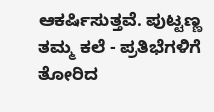ಆಕರ್ಷಿಸುತ್ತವೆ. ಪುಟ್ಟಣ್ಣ ತಮ್ಮ ಕಲೆ - ಪ್ರತಿಭೆಗಳಿಗೆ ತೋರಿದ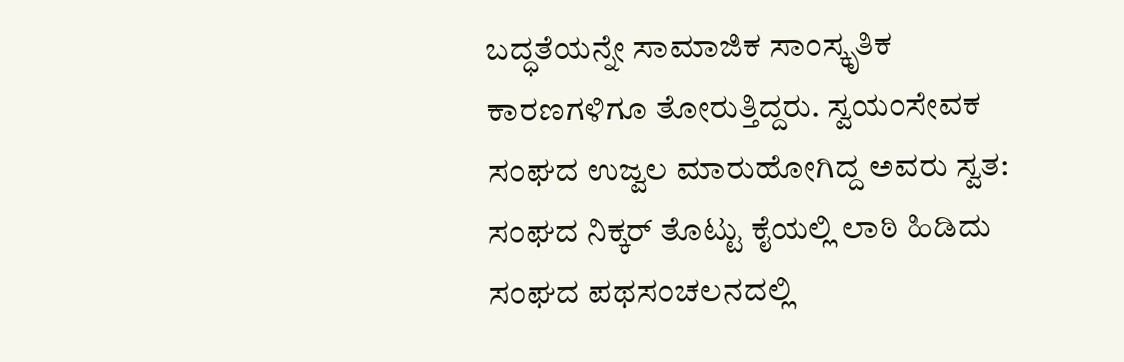ಬದ್ಧತೆಯನ್ನೇ ಸಾಮಾಜಿಕ ಸಾಂಸ್ಕೃತಿಕ ಕಾರಣಗಳಿಗೂ ತೋರುತ್ತಿದ್ದರು. ಸ್ವಯಂಸೇವಕ ಸಂಘದ ಉಜ್ವಲ ಮಾರುಹೋಗಿದ್ದ ಅವರು ಸ್ವತ: ಸಂಘದ ನಿಕ್ಕರ್ ತೊಟ್ಟು ಕೈಯಲ್ಲಿ ಲಾಠಿ ಹಿಡಿದು  ಸಂಘದ ಪಥಸಂಚಲನದಲ್ಲಿ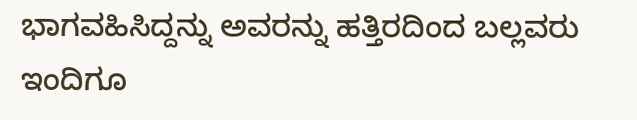ಭಾಗವಹಿಸಿದ್ದನ್ನು ಅವರನ್ನು ಹತ್ತಿರದಿಂದ ಬಲ್ಲವರು ಇಂದಿಗೂ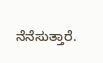ನೆನೆಸುತ್ತಾರೆ.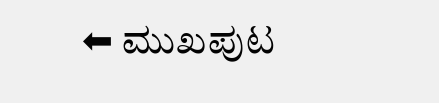⬅ ಮುಖಪುಟ